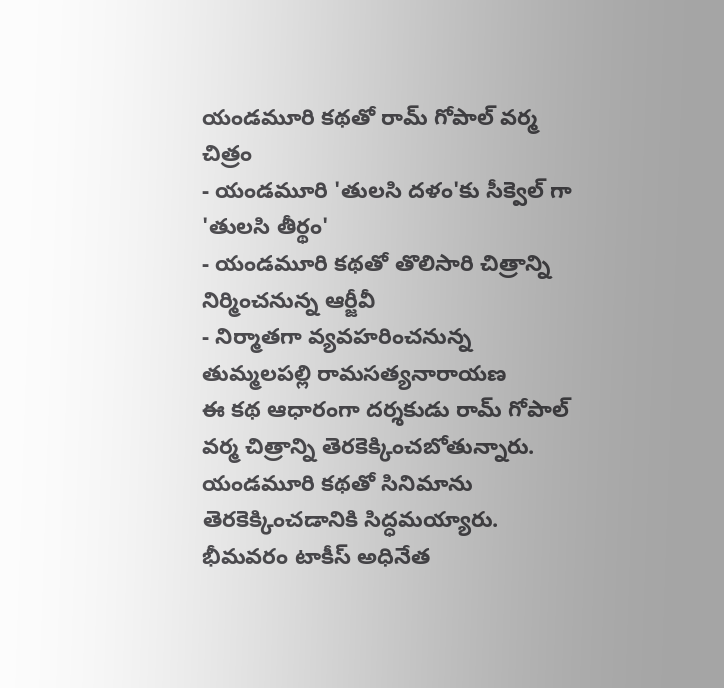యండమూరి కథతో రామ్ గోపాల్ వర్మ చిత్రం
- యండమూరి 'తులసి దళం'కు సీక్వెల్ గా 'తులసి తీర్థం'
- యండమూరి కథతో తొలిసారి చిత్రాన్ని నిర్మించనున్న ఆర్జీవీ
- నిర్మాతగా వ్యవహరించనున్న తుమ్మలపల్లి రామసత్యనారాయణ
ఈ కథ ఆధారంగా దర్శకుడు రామ్ గోపాల్ వర్మ చిత్రాన్ని తెరకెక్కించబోతున్నారు. యండమూరి కథతో సినిమాను తెరకెక్కించడానికి సిద్ధమయ్యారు. భీమవరం టాకీస్ అధినేత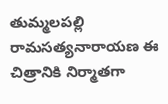తుమ్మలపల్లి రామసత్యనారాయణ ఈ చిత్రానికి నిర్మాతగా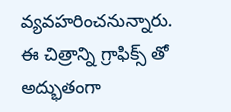వ్యవహరించనున్నారు. ఈ చిత్రాన్ని గ్రాఫిక్స్ తో అద్భుతంగా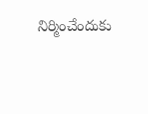నిర్మించేందుకు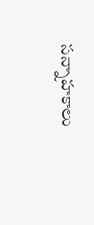సన్నాహకాలు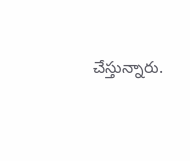చేస్తున్నారు.